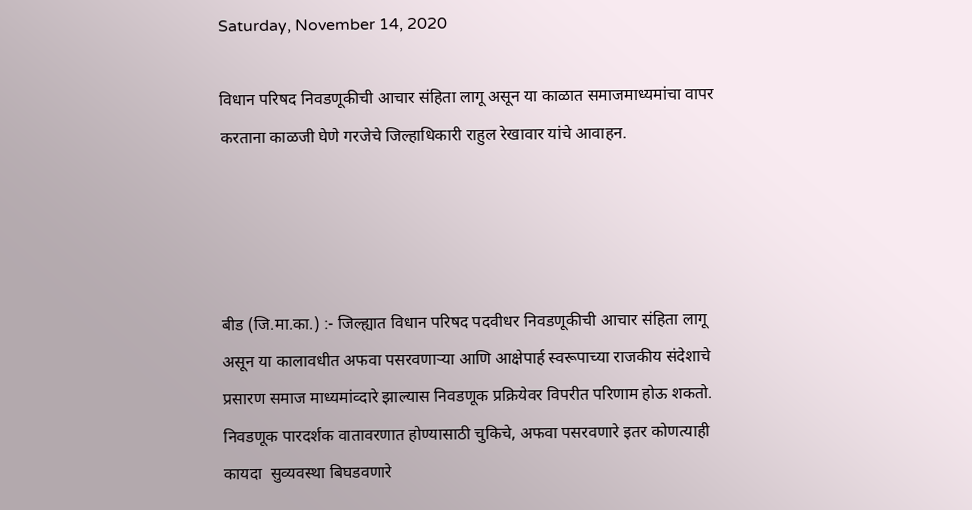Saturday, November 14, 2020

विधान परिषद निवडणूकीची आचार संहिता लागू असून या काळात समाजमाध्यमांचा वापर करताना काळजी घेणे गरजेचे जिल्हाधिकारी राहुल रेखावार यांचे आवाहन.




बीड (जि.मा.का.) :- जिल्ह्यात विधान परिषद पदवीधर निवडणूकीची आचार संहिता लागू असून या कालावधीत अफवा पसरवणाऱ्या आणि आक्षेपार्ह स्वरूपाच्या राजकीय संदेशाचे प्रसारण समाज माध्यमांव्दारे झाल्यास निवडणूक प्रक्रियेवर विपरीत परिणाम होऊ शकतो. निवडणूक पारदर्शक वातावरणात होण्यासाठी चुकिचे, अफवा पसरवणारे इतर कोणत्याही कायदा  सुव्यवस्था बिघडवणारे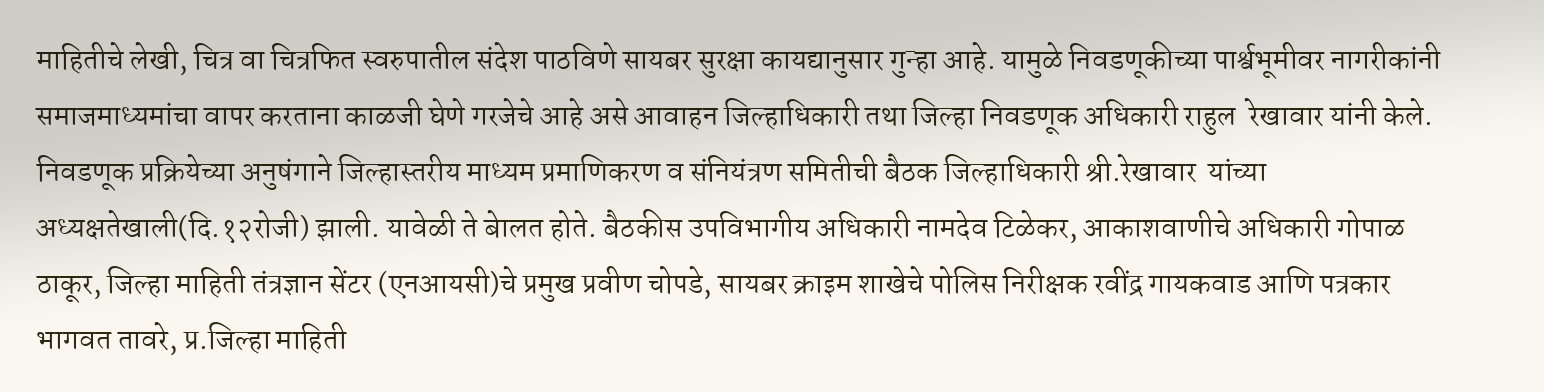माहितीचे लेखी, चित्र वा चित्रफित स्वरुपातील संदेश पाठविणे सायबर सुरक्षा कायद्यानुसार गुन्हा आहे. यामुळे निवडणूकीच्या पार्श्वभूमीवर नागरीकांनी समाजमाध्यमांचा वापर करताना काळजी घेणे गरजेचे आहे असे आवाहन जिल्हाधिकारी तथा जिल्हा निवडणूक अधिकारी राहुल  रेखावार यांनी केले.
निवडणूक प्रक्रियेच्या अनुषंगाने जिल्हास्तरीय माध्यम प्रमाणिकरण व संनियंत्रण समितीची बैठक जिल्हाधिकारी श्री.रेखावार  यांच्या अध्यक्षतेखाली(दि.१२रोजी) झाली. यावेळी ते बेालत होते. बैठकीस उपविभागीय अधिकारी नामदेव टिळेकर, आकाशवाणीचे अधिकारी गोपाळ ठाकूर, जिल्हा माहिती तंत्रज्ञान सेंटर (एनआयसी)चे प्रमुख प्रवीण चोपडे, सायबर क्राइम शाखेचे पोलिस निरीक्षक रवींद्र गायकवाड आणि पत्रकार भागवत तावरे, प्र.जिल्हा माहिती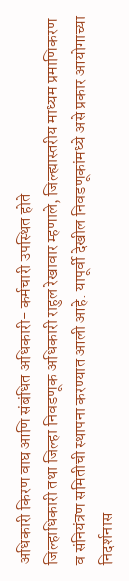अधिकारी किरण वाघ आणि संबंधित अधिकारी- कर्मचारी उपस्थित होते
जिल्हाधिकारी तथा जिल्हा निवडणूक अधिकारी राहुल रेखावार म्हणाले, जिल्ह्यास्‍तरीय माध्यम प्रमाणिकरण व संनियंत्रण समितीची स्थापना करण्यात आली आहे. यापूर्वी देखील निवडणूकांमध्ये असे प्रकार आयोगाच्या निदर्शनास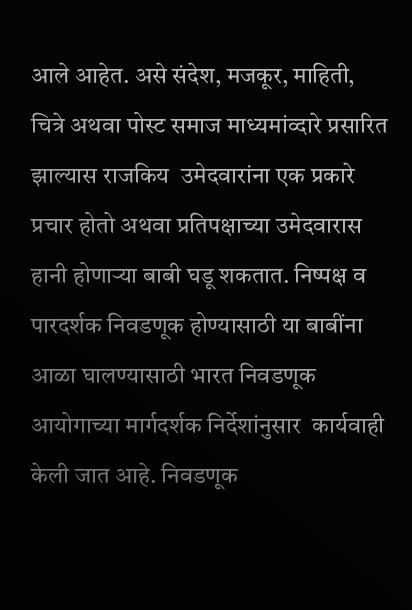आले आहेत. असे संदेश, मजकूर, माहिती, चित्रे अथवा पोस्ट समाज माध्यमांव्दारे प्रसारित झाल्यास राजकिय  उमेदवारांना एक प्रकारे प्रचार होतो अथवा प्रतिपक्षाच्या उमेदवारास हानी होणाऱ्या बाबी घडू शकतात. निष्पक्ष व पारदर्शक निवडणूक होण्यासाठी या बाबींना आळा घालण्यासाठी भारत निवडणूक आयोगाच्या मार्गदर्शक निर्देशांनुसार  कार्यवाही  केली जात आहे. निवडणूक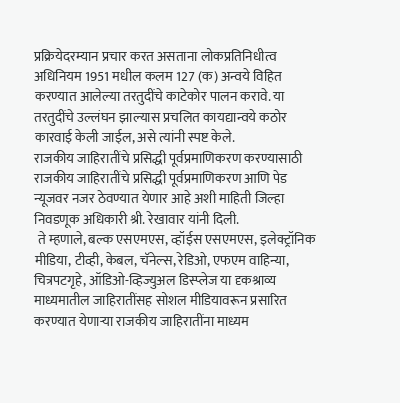प्रक्रियेदरम्यान प्रचार करत असताना लोकप्रतिनिधीत्व अधिनियम 1951 मधील कलम 127 (क) अन्वये विहित करण्यात आलेल्या तरतुदींचे काटेकोर पालन करावे. या तरतुदींचे उल्लंघन झाल्यास प्रचलित कायद्यान्वये कठोर कारवाई केली जाईल, असे त्यांनी स्पष्ट केले.
राजकीय जाहिरातींचे प्रसिद्धी पूर्वप्रमाणिकरण करण्यासाठी राजकीय जाहिरातींचे प्रसिद्धी पूर्वप्रमाणिकरण आणि पेड न्यूजवर नजर ठेवण्यात येणार आहे अशी माहिती जिल्हा निवडणूक अधिकारी श्री. रेखावार यांनी दिली.
 ते म्हणाले, बल्क एसएमएस, व्हॉईस एसएमएस, इलेक्ट्रॉनिक मीडिया, टीव्ही, केबल, चॅनेल्स, रेडिओ, एफएम वाहिन्या, चित्रपटगृहे, ऑडिओ-व्हिज्युअल डिस्प्लेज या दृकश्राव्य माध्यमातील जाहिरातींसह सोशल मीडियावरून प्रसारित करण्यात येणाऱ्या राजकीय जाहिरातींना माध्यम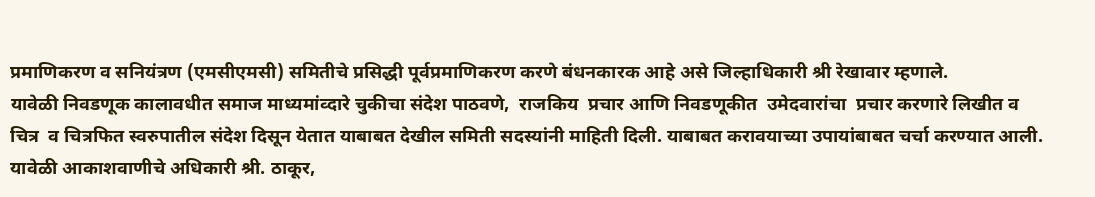प्रमाणिकरण व सनियंत्रण (एमसीएमसी) समितीचे प्रसिद्धी पूर्वप्रमाणिकरण करणे बंधनकारक आहे असे जिल्हाधिकारी श्री रेखावार म्हणाले.
यावेळी निवडणूक कालावधीत समाज माध्यमांव्दारे चुकीचा संदेश पाठवणे,  राजकिय  प्रचार आणि निवडणूकीत  उमेदवारांचा  प्रचार करणारे लिखीत व चित्र  व चित्रफित स्वरुपातील संदेश दिसून येतात याबाबत देखील समिती सदस्यांनी माहिती दिली. याबाबत करावयाच्या उपायांबाबत चर्चा करण्यात आली.
यावेळी आकाशवाणीचे अधिकारी श्री. ठाकूर,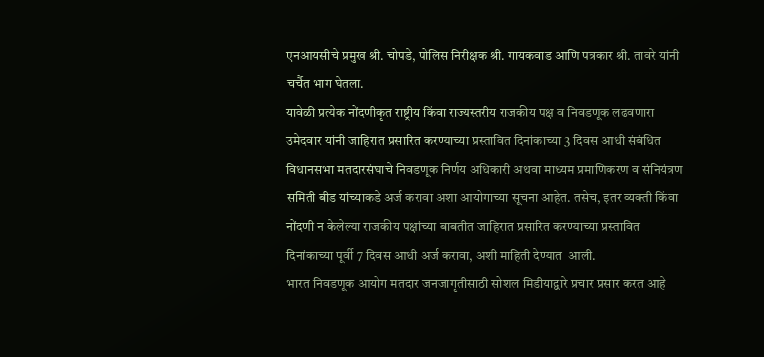एनआयसीचे प्रमुख श्री. चोपडे, पोलिस निरीक्षक श्री. गायकवाड आणि पत्रकार श्री. तावरे यांनी चर्चैत भाग घेतला.
यावेळी प्रत्येक नोंदणीकृत राष्ट्रीय किंवा राज्यस्तरीय राजकीय पक्ष व निवडणूक लढवणारा उमेदवार यांनी जाहिरात प्रसारित करण्याच्या प्रस्तावित दिनांकाच्या 3 दिवस आधी संबंधित विधानसभा मतदारसंघाचे निवडणूक निर्णय अधिकारी अथवा माध्यम प्रमाणिकरण व संनियंत्रण समिती बीड यांच्याकडे अर्ज करावा अशा आयोगाच्या सूचना आहेत. तसेच, इतर व्यक्ती किंवा नोंदणी न केलेल्या राजकीय पक्षांच्या बाबतीत जाहिरात प्रसारित करण्याच्या प्रस्तावित दिनांकाच्या पूर्वी 7 दिवस आधी अर्ज करावा, अशी माहिती देण्यात  आली.
भारत निवडणूक आयोग मतदार जनजागृतीसाठी सोशल मिडीयाद्वारे प्रचार प्रसार करत आहे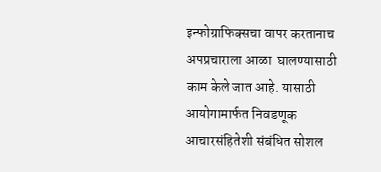इन्फोग्राफिक्सचा वापर करतानाच अपप्रचाराला आळा  घालण्यासाठी काम केले जात आहे. यासाठी आयोगामार्फत निवडणूक आचारसंहितेशी संबंधित सोशल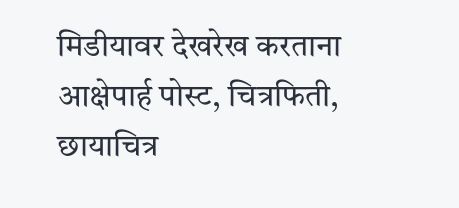मिडीयावर देखरेख करताना आक्षेपार्ह पोस्ट, चित्रफिती, छायाचित्र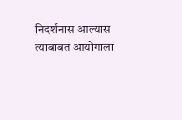निदर्शनास आल्यास त्याबाबत आयोगाला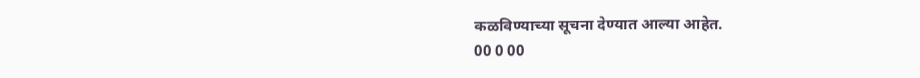कळविण्याच्या सूचना देण्यात आल्या आहेत.
00 0 00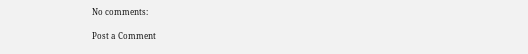No comments:

Post a Comment